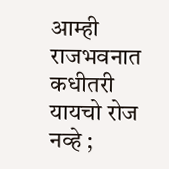आम्ही राजभवनात कधीतरी यायचो रोज नव्हे ;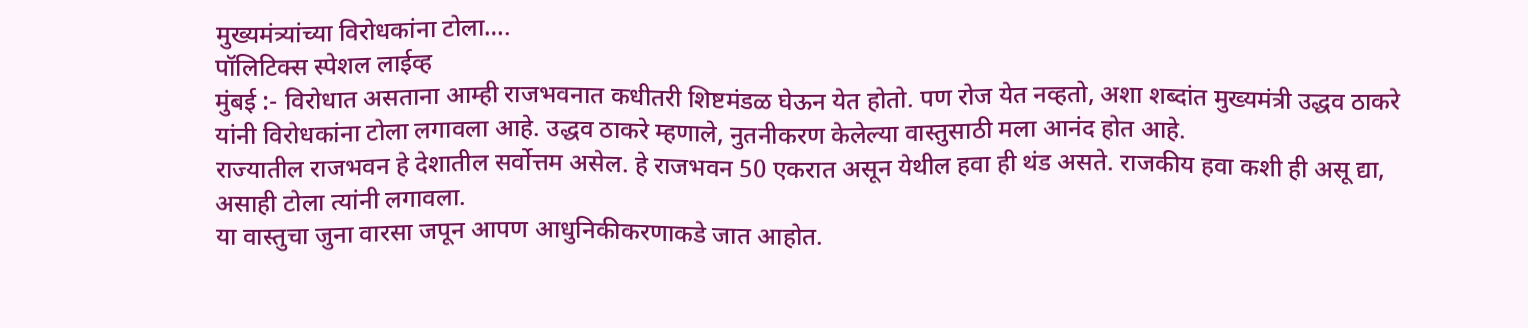मुख्यमंत्र्यांच्या विरोधकांना टोला….
पॉलिटिक्स स्पेशल लाईव्ह
मुंबई :- विरोधात असताना आम्ही राजभवनात कधीतरी शिष्टमंडळ घेऊन येत होतो. पण रोज येत नव्हतो, अशा शब्दांत मुख्यमंत्री उद्धव ठाकरे यांनी विरोधकांना टोला लगावला आहे. उद्धव ठाकरे म्हणाले, नुतनीकरण केलेल्या वास्तुसाठी मला आनंद होत आहे.
राज्यातील राजभवन हे देशातील सर्वोत्तम असेल. हे राजभवन 50 एकरात असून येथील हवा ही थंड असते. राजकीय हवा कशी ही असू द्या, असाही टोला त्यांनी लगावला.
या वास्तुचा जुना वारसा जपून आपण आधुनिकीकरणाकडे जात आहोत.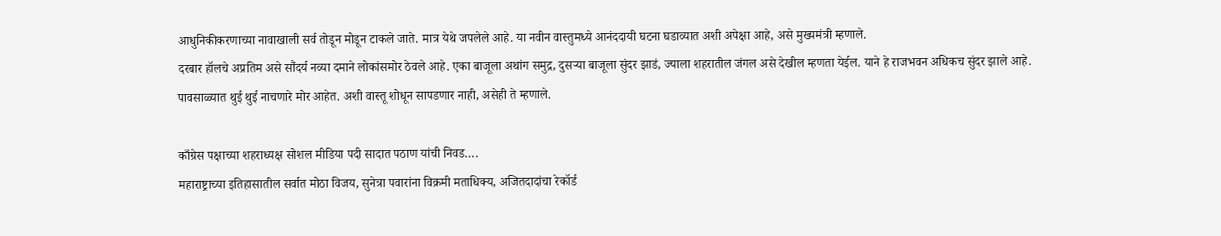आधुनिकीकरणाच्या नावाखाली सर्व तोडून मोडून टाकले जाते. मात्र येथे जपलेले आहे. या नवीन वास्तुमध्ये आनंददायी घटना घडाव्यात अशी अपेक्षा आहे, असे मुख्यमंत्री म्हणाले.
दरबार हॉलचे अप्रतिम असे सौंदर्य नव्या दमाने लोकांसमोर ठेवले आहे. एका बाजूला अथांग समुद्र, दुसऱ्या बाजूला सुंदर झाडं, ज्याला शहरातील जंगल असे देखील म्हणता येईल. याने हे राजभवन अधिकच सुंदर झाले आहे. पावसाळ्यात थुई थुई नाचणारे मोर आहेत. अशी वास्तू शोधून सापडणार नाही, असेही ते म्हणाले.

काँग्रेस पक्षाच्या शहराध्यक्ष सोशल मीडिया पदी सादात पठाण यांची निवड….
महाराष्ट्राच्या इतिहासातील सर्वात मोठा विजय, सुनेत्रा पवारांना विक्रमी मताधिक्य, अजितदादांचा रेकॉर्ड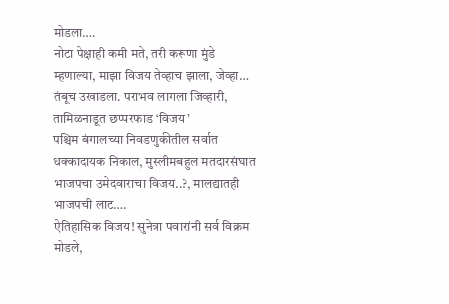मोडला….
नोटा पेक्षाही कमी मते, तरी करूणा मुंडे म्हणाल्या, माझा विजय तेव्हाच झाला, जेव्हा…
तंबूच उखाडला. पराभव लागला जिव्हारी, तामिळनाडूत छप्परफाड ‘विजय’
पश्चिम बंगालच्या निवडणुकीतील सर्वात धक्कादायक निकाल, मुस्लीमबहुल मतदारसंघात भाजपचा उमेदवाराचा विजय..?, मालद्यातही भाजपची लाट….
ऐतिहासिक विजय! सुनेत्रा पवारांनी सर्व विक्रम मोडले,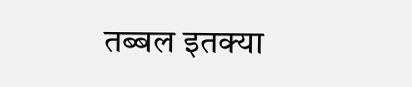तब्बल इतक्या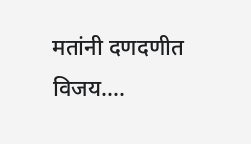मतांनी दणदणीत विजय….